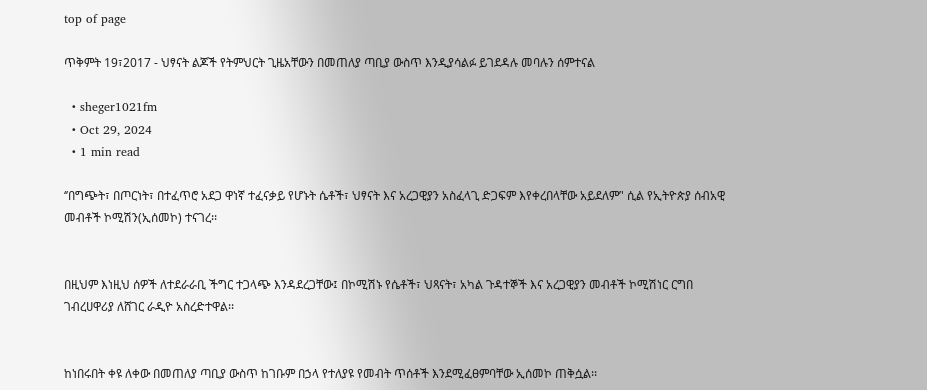top of page

ጥቅምት 19፣2017 - ህፃናት ልጆች የትምህርት ጊዜአቸውን በመጠለያ ጣቢያ ውስጥ እንዲያሳልፉ ይገደዳሉ መባሉን ሰምተናል

  • sheger1021fm
  • Oct 29, 2024
  • 1 min read

‘’በግጭት፣ በጦርነት፣ በተፈጥሮ አደጋ ዋነኛ ተፈናቃይ የሆኑት ሴቶች፣ ህፃናት እና አረጋዊያን አስፈላጊ ድጋፍም እየቀረበላቸው አይደለም’' ሲል የኢትዮጵያ ሰብአዊ መብቶች ኮሚሽን(ኢሰመኮ) ተናገረ፡፡


በዚህም እነዚህ ሰዎች ለተደራራቢ ችግር ተጋላጭ እንዳደረጋቸው፤ በኮሚሽኑ የሴቶች፣ ህጻናት፣ አካል ጉዳተኞች እና አረጋዊያን መብቶች ኮሚሽነር ርግበ ገብረሀዋሪያ ለሸገር ራዲዮ አስረድተዋል፡፡


ከነበሩበት ቀዩ ለቀው በመጠለያ ጣቢያ ውስጥ ከገቡም በኃላ የተለያዩ የመብት ጥሰቶች እንደሚፈፀምባቸው ኢሰመኮ ጠቅሷል፡፡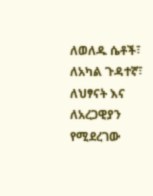ለወለዱ ሴቶች፣ ለአካል ጉዳተኛ፣ ለህፃናት እና ለአረጋዊያን የሚደረገው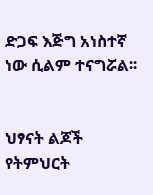ድጋፍ እጅግ አነስተኛ ነው ሲልም ተናግሯል፡፡


ህፃናት ልጆች የትምህርት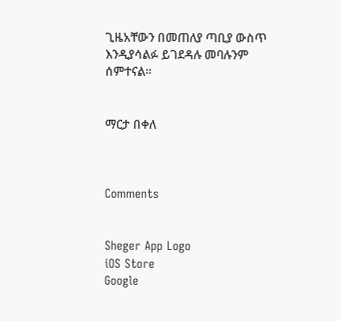ጊዜአቸውን በመጠለያ ጣቢያ ውስጥ እንዲያሳልፉ ይገደዳሉ መባሉንም ሰምተናል፡፡


ማርታ በቀለ



Comments


Sheger App Logo
iOS Store
Google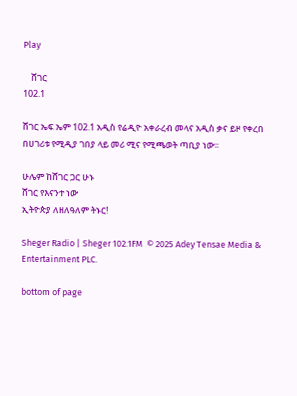Play

    ሸገር
102.1

ሸገር ኤፍ ኤም 102.1 አዲስ የሬዲዮ አቀራረብ መላና አዲስ ቃና ይዞ የቀረበ በሀገሪቱ የሚዲያ ገበያ ላይ መሪ ሚና የሚጫወት ጣቢያ ነው፡፡

ሁሌም ከሸገር ጋር ሁኑ
ሸገር የእናንተ ነው
ኢትዮጵያ ለዘለዓለም ትኑር!

Sheger Radio | Sheger 102.1FM  © 2025 Adey Tensae Media & Entertainment PLC.

bottom of page